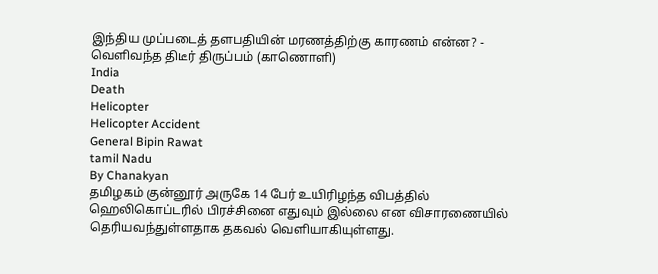இந்திய முப்படைத் தளபதியின் மரணத்திற்கு காரணம் என்ன? - வெளிவந்த திடீர் திருப்பம் (காணொளி)
India
Death
Helicopter
Helicopter Accident
General Bipin Rawat
tamil Nadu
By Chanakyan
தமிழகம் குன்னூர் அருகே 14 பேர் உயிரிழந்த விபத்தில் ஹெலிகொப்டரில் பிரச்சினை எதுவும் இல்லை என விசாரணையில் தெரியவந்துள்ளதாக தகவல் வெளியாகியுள்ளது.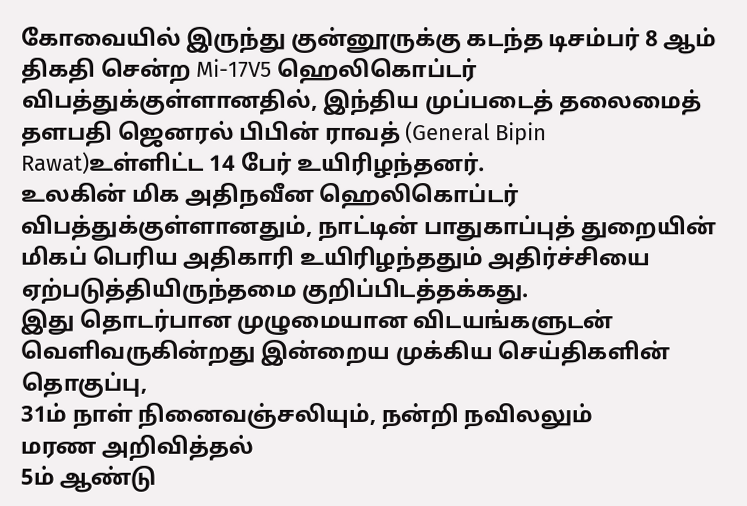கோவையில் இருந்து குன்னூருக்கு கடந்த டிசம்பர் 8 ஆம் திகதி சென்ற Mi-17V5 ஹெலிகொப்டர் விபத்துக்குள்ளானதில், இந்திய முப்படைத் தலைமைத் தளபதி ஜெனரல் பிபின் ராவத் (General Bipin Rawat)உள்ளிட்ட 14 பேர் உயிரிழந்தனர்.
உலகின் மிக அதிநவீன ஹெலிகொப்டர் விபத்துக்குள்ளானதும், நாட்டின் பாதுகாப்புத் துறையின் மிகப் பெரிய அதிகாரி உயிரிழந்ததும் அதிர்ச்சியை ஏற்படுத்தியிருந்தமை குறிப்பிடத்தக்கது.
இது தொடர்பான முழுமையான விடயங்களுடன் வெளிவருகின்றது இன்றைய முக்கிய செய்திகளின் தொகுப்பு,
31ம் நாள் நினைவஞ்சலியும், நன்றி நவிலலும்
மரண அறிவித்தல்
5ம் ஆண்டு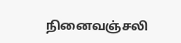நினைவஞ்சலி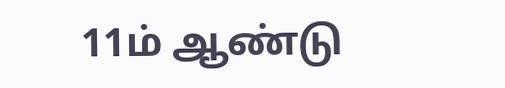11ம் ஆண்டு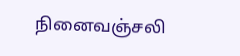நினைவஞ்சலி